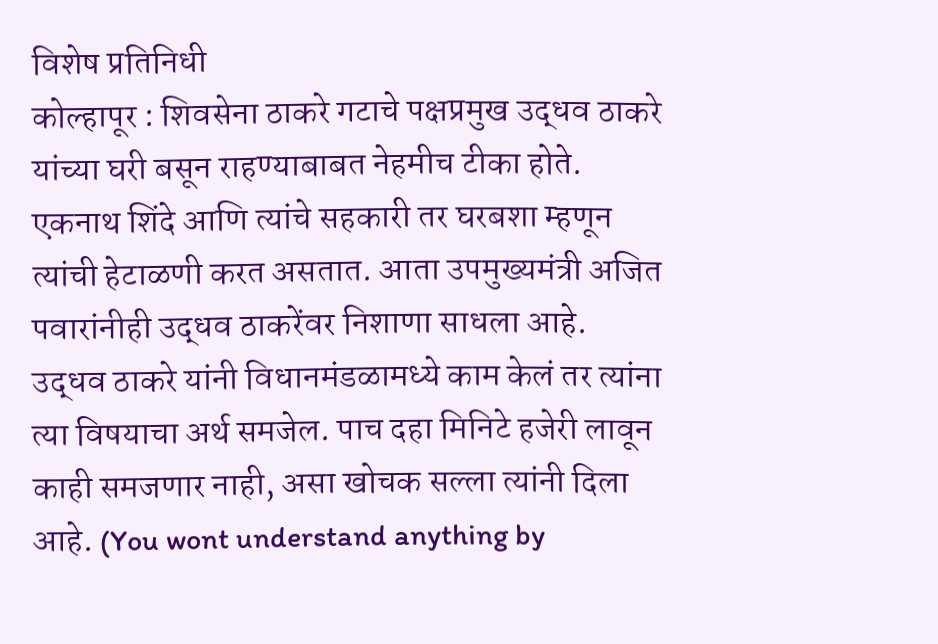विशेष प्रतिनिधी
कोल्हापूर : शिवसेना ठाकरे गटाचे पक्षप्रमुख उद्धव ठाकरे यांच्या घरी बसून राहण्याबाबत नेहमीच टीका होते. एकनाथ शिंदे आणि त्यांचे सहकारी तर घरबशा म्हणून त्यांची हेटाळणी करत असतात. आता उपमुख्यमंत्री अजित पवारांनीही उद्धव ठाकरेंवर निशाणा साधला आहे. उद्धव ठाकरे यांनी विधानमंडळामध्ये काम केलं तर त्यांना त्या विषयाचा अर्थ समजेल. पाच दहा मिनिटे हजेरी लावून काही समजणार नाही, असा खोचक सल्ला त्यांनी दिला आहे. (You wont understand anything by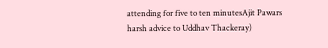attending for five to ten minutesAjit Pawars harsh advice to Uddhav Thackeray)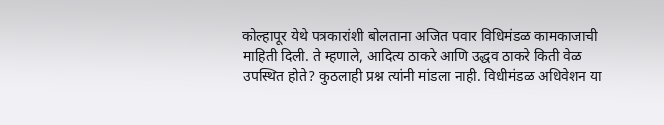कोल्हापूर येथे पत्रकारांशी बोलताना अजित पवार विधिमंडळ कामकाजाची माहिती दिली. ते म्हणाले, आदित्य ठाकरे आणि उद्धव ठाकरे किती वेळ उपस्थित होते? कुठलाही प्रश्न त्यांनी मांडला नाही. विधीमंडळ अधिवेशन या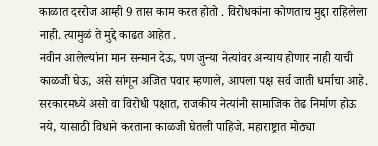काळात दररोज आम्ही 9 तास काम करत होतो . विरोधकांना कोणताच मुद्दा राहिलेला नाही. त्यामुळं ते मुद्दे काढत आहेत .
नवीन आलेल्यांना मान सन्मान देऊ, पण जुन्या नेत्यांवर अन्याय होणार नाही याची काळजी घेऊ, असे सांगून अजित पवार म्हणाले, आपला पक्ष सर्व जाती धर्माचा आहे. सरकारमध्ये असो वा विरोधी पक्षात, राजकीय नेत्यांनी सामाजिक तेढ निर्माण होऊ नये, यासाठी विधाने करताना काळजी घेतली पाहिजे. महाराष्ट्रात मोठ्या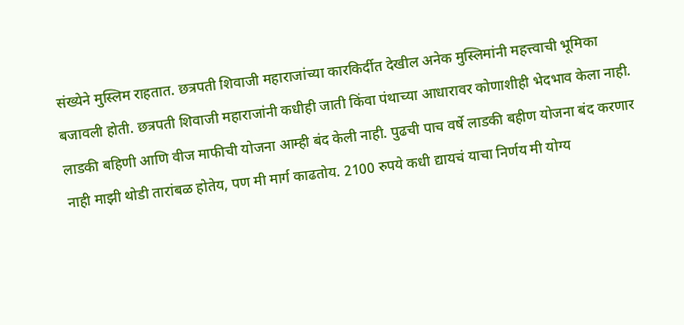संख्येने मुस्लिम राहतात. छत्रपती शिवाजी महाराजांच्या कारकिर्दीत देखील अनेक मुस्लिमांनी महत्त्वाची भूमिका बजावली होती. छत्रपती शिवाजी महाराजांनी कधीही जाती किंवा पंथाच्या आधारावर कोणाशीही भेदभाव केला नाही.
लाडकी बहिणी आणि वीज माफीची योजना आम्ही बंद केली नाही. पुढची पाच वर्षे लाडकी बहीण योजना बंद करणार नाही माझी थोडी तारांबळ होतेय, पण मी मार्ग काढतोय. 2100 रुपये कधी द्यायचं याचा निर्णय मी योग्य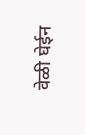वेळी घेईन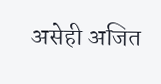असेही अजित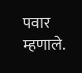पवार म्हणाले.